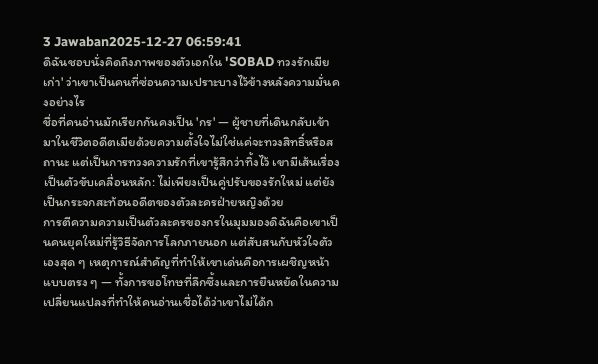3 Jawaban2025-12-27 06:59:41
ดิฉันชอบนั่งคิดถึงภาพของตัวเอกใน 'SOBAD ทวงรักเมียเก่า' ว่าเขาเป็นคนที่ซ่อนความเปราะบางไว้ข้างหลังความมั่นคงอย่างไร
ชื่อที่คนอ่านมักเรียกกันคงเป็น 'กร' — ผู้ชายที่เดินกลับเข้ามาในชีวิตอดีตเมียด้วยความตั้งใจไม่ใช่แค่จะทวงสิทธิ์หรือสถานะ แต่เป็นการทวงความรักที่เขารู้สึกว่าทิ้งไว้ เขามีเส้นเรื่องเป็นตัวขับเคลื่อนหลัก: ไม่เพียงเป็นคู่ปรับของรักใหม่ แต่ยังเป็นกระจกสะท้อนอดีตของตัวละครฝ่ายหญิงด้วย
การตีความความเป็นตัวละครของกรในมุมมองดิฉันคือเขาเป็นคนยุคใหม่ที่รู้วิธีจัดการโลกภายนอก แต่สับสนกับหัวใจตัวเองสุด ๆ เหตุการณ์สำคัญที่ทำให้เขาเด่นคือการเผชิญหน้าแบบตรง ๆ — ทั้งการขอโทษที่ลึกซึ้งและการยืนหยัดในความเปลี่ยนแปลงที่ทำให้คนอ่านเชื่อได้ว่าเขาไม่ได้ก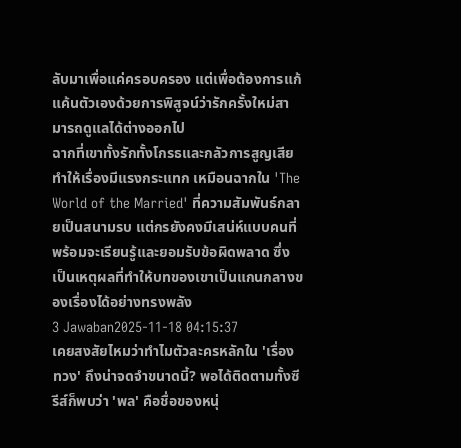ลับมาเพื่อแค่ครอบครอง แต่เพื่อต้องการแก้แค้นตัวเองด้วยการพิสูจน์ว่ารักครั้งใหม่สามารถดูแลได้ต่างออกไป
ฉากที่เขาทั้งรักทั้งโกรธและกลัวการสูญเสียทำให้เรื่องมีแรงกระแทก เหมือนฉากใน 'The World of the Married' ที่ความสัมพันธ์กลายเป็นสนามรบ แต่กรยังคงมีเสน่ห์แบบคนที่พร้อมจะเรียนรู้และยอมรับข้อผิดพลาด ซึ่งเป็นเหตุผลที่ทำให้บทของเขาเป็นแกนกลางของเรื่องได้อย่างทรงพลัง
3 Jawaban2025-11-18 04:15:37
เคยสงสัยไหมว่าทำไมตัวละครหลักใน 'เรื่องทวง' ถึงน่าจดจำขนาดนี้? พอได้ติดตามทั้งซีรีส์ก็พบว่า 'พล' คือชื่อของหนุ่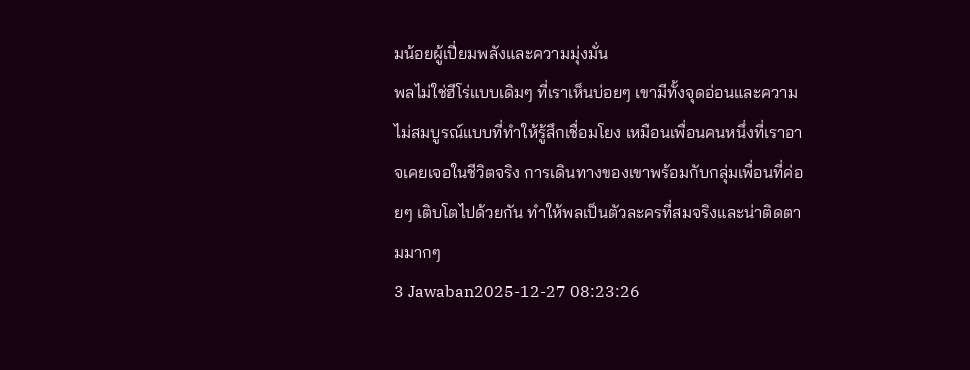มน้อยผู้เปี่ยมพลังและความมุ่งมั่น
พลไม่ใช่ฮีโร่แบบเดิมๆ ที่เราเห็นบ่อยๆ เขามีทั้งจุดอ่อนและความไม่สมบูรณ์แบบที่ทำให้รู้สึกเชื่อมโยง เหมือนเพื่อนคนหนึ่งที่เราอาจเคยเจอในชีวิตจริง การเดินทางของเขาพร้อมกับกลุ่มเพื่อนที่ค่อยๆ เติบโตไปด้วยกัน ทำให้พลเป็นตัวละครที่สมจริงและน่าติดตามมากๆ
3 Jawaban2025-12-27 08:23:26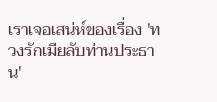เราเจอเสน่ห์ของเรื่อง 'ทวงรักเมียลับท่านประธาน'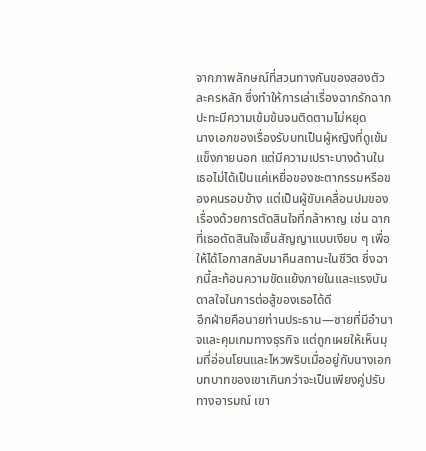จากภาพลักษณ์ที่สวนทางกันของสองตัวละครหลัก ซึ่งทำให้การเล่าเรื่องฉากรักฉากปะทะมีความเข้มข้นจนติดตามไม่หยุด
นางเอกของเรื่องรับบทเป็นผู้หญิงที่ดูเข้มแข็งภายนอก แต่มีความเปราะบางด้านใน เธอไม่ได้เป็นแค่เหยื่อของชะตากรรมหรือของคนรอบข้าง แต่เป็นผู้ขับเคลื่อนปมของเรื่องด้วยการตัดสินใจที่กล้าหาญ เช่น ฉากที่เธอตัดสินใจเซ็นสัญญาแบบเงียบ ๆ เพื่อให้ได้โอกาสกลับมาคืนสถานะในชีวิต ซึ่งฉากนี้สะท้อนความขัดแย้งภายในและแรงบันดาลใจในการต่อสู้ของเธอได้ดี
อีกฝ่ายคือนายท่านประธาน—ชายที่มีอำนาจและคุมเกมทางธุรกิจ แต่ถูกเผยให้เห็นมุมที่อ่อนโยนและไหวพริบเมื่ออยู่กับนางเอก บทบาทของเขาเกินกว่าจะเป็นเพียงคู่ปรับทางอารมณ์ เขา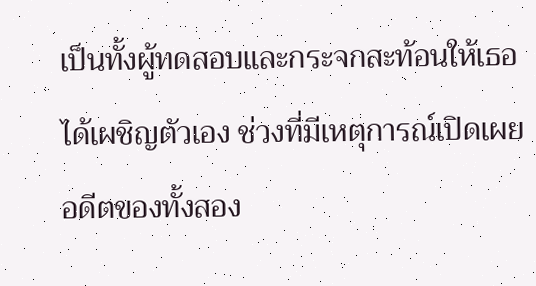เป็นทั้งผู้ทดสอบและกระจกสะท้อนให้เธอได้เผชิญตัวเอง ช่วงที่มีเหตุการณ์เปิดเผยอดีตของทั้งสอง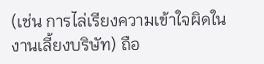(เช่น การไล่เรียงความเข้าใจผิดในงานเลี้ยงบริษัท) ถือ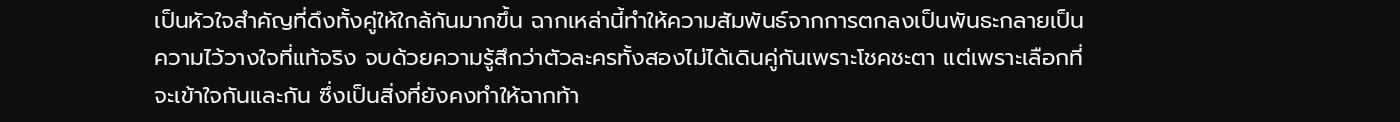เป็นหัวใจสำคัญที่ดึงทั้งคู่ให้ใกล้กันมากขึ้น ฉากเหล่านี้ทำให้ความสัมพันธ์จากการตกลงเป็นพันธะกลายเป็นความไว้วางใจที่แท้จริง จบด้วยความรู้สึกว่าตัวละครทั้งสองไม่ได้เดินคู่กันเพราะโชคชะตา แต่เพราะเลือกที่จะเข้าใจกันและกัน ซึ่งเป็นสิ่งที่ยังคงทำให้ฉากท้า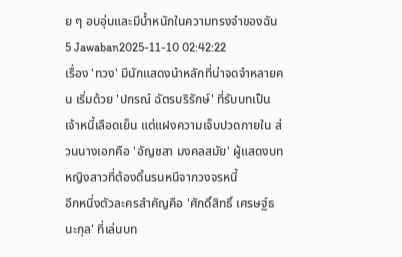ย ๆ อบอุ่นและมีน้ำหนักในความทรงจำของฉัน
5 Jawaban2025-11-10 02:42:22
เรื่อง 'ทวง' มีนักแสดงนำหลักที่น่าจดจำหลายคน เริ่มด้วย 'ปกรณ์ ฉัตรบริรักษ์' ที่รับบทเป็นเจ้าหนี้เลือดเย็น แต่แฝงความเจ็บปวดภายใน ส่วนนางเอกคือ 'อัญชสา มงคลสมัย' ผู้แสดงบทหญิงสาวที่ต้องดิ้นรนหนีจากวงจรหนี้
อีกหนึ่งตัวละครสำคัญคือ 'ศักดิ์สิทธิ์ เศรษฐ์ธนะกุล' ที่เล่นบท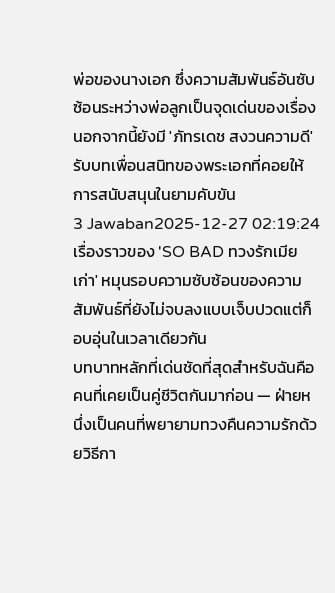พ่อของนางเอก ซึ่งความสัมพันธ์อันซับซ้อนระหว่างพ่อลูกเป็นจุดเด่นของเรื่อง นอกจากนี้ยังมี 'ภัทรเดช สงวนความดี' รับบทเพื่อนสนิทของพระเอกที่คอยให้การสนับสนุนในยามคับขัน
3 Jawaban2025-12-27 02:19:24
เรื่องราวของ 'SO BAD ทวงรักเมียเก่า' หมุนรอบความซับซ้อนของความสัมพันธ์ที่ยังไม่จบลงแบบเจ็บปวดแต่ก็อบอุ่นในเวลาเดียวกัน
บทบาทหลักที่เด่นชัดที่สุดสำหรับฉันคือคนที่เคยเป็นคู่ชีวิตกันมาก่อน — ฝ่ายหนึ่งเป็นคนที่พยายามทวงคืนความรักด้วยวิธีกา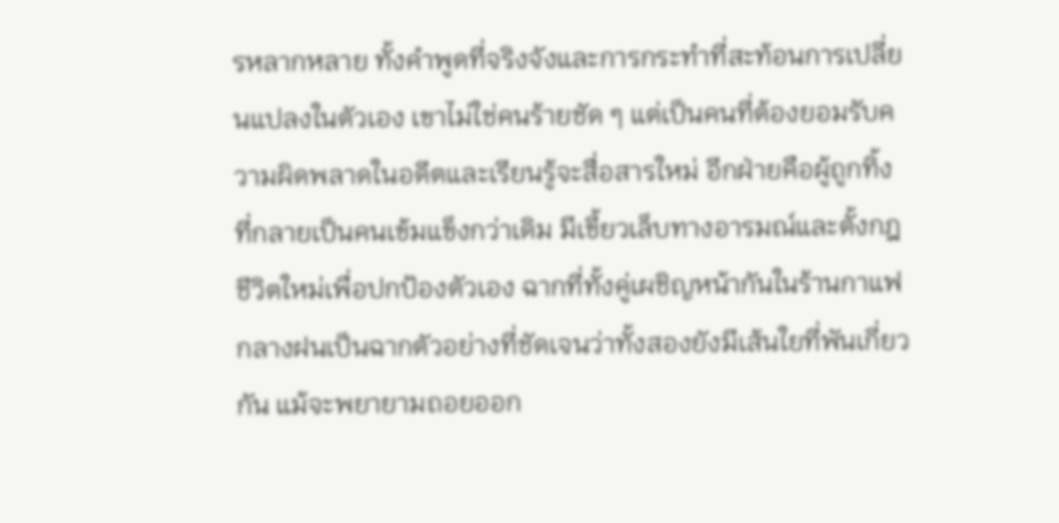รหลากหลาย ทั้งคำพูดที่จริงจังและการกระทำที่สะท้อนการเปลี่ยนแปลงในตัวเอง เขาไม่ใช่คนร้ายชัด ๆ แต่เป็นคนที่ต้องยอมรับความผิดพลาดในอดีตและเรียนรู้จะสื่อสารใหม่ อีกฝ่ายคือผู้ถูกทิ้งที่กลายเป็นคนเข้มแข็งกว่าเดิม มีเขี้ยวเล็บทางอารมณ์และตั้งกฎชีวิตใหม่เพื่อปกป้องตัวเอง ฉากที่ทั้งคู่เผชิญหน้ากันในร้านกาแฟกลางฝนเป็นฉากตัวอย่างที่ชัดเจนว่าทั้งสองยังมีเส้นใยที่พันเกี่ยวกัน แม้จะพยายามถอยออก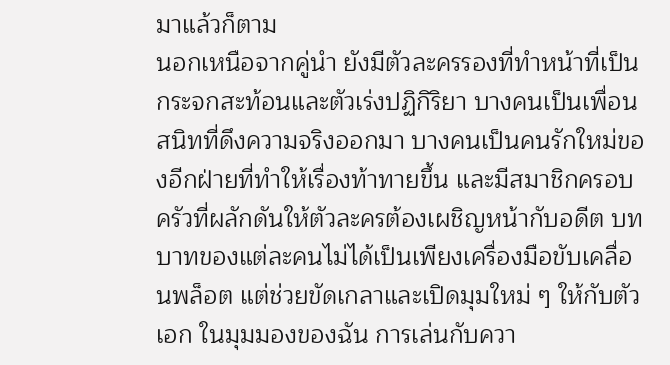มาแล้วก็ตาม
นอกเหนือจากคู่นำ ยังมีตัวละครรองที่ทำหน้าที่เป็นกระจกสะท้อนและตัวเร่งปฏิกิริยา บางคนเป็นเพื่อนสนิทที่ดึงความจริงออกมา บางคนเป็นคนรักใหม่ของอีกฝ่ายที่ทำให้เรื่องท้าทายขึ้น และมีสมาชิกครอบครัวที่ผลักดันให้ตัวละครต้องเผชิญหน้ากับอดีต บทบาทของแต่ละคนไม่ได้เป็นเพียงเครื่องมือขับเคลื่อนพล็อต แต่ช่วยขัดเกลาและเปิดมุมใหม่ ๆ ให้กับตัวเอก ในมุมมองของฉัน การเล่นกับควา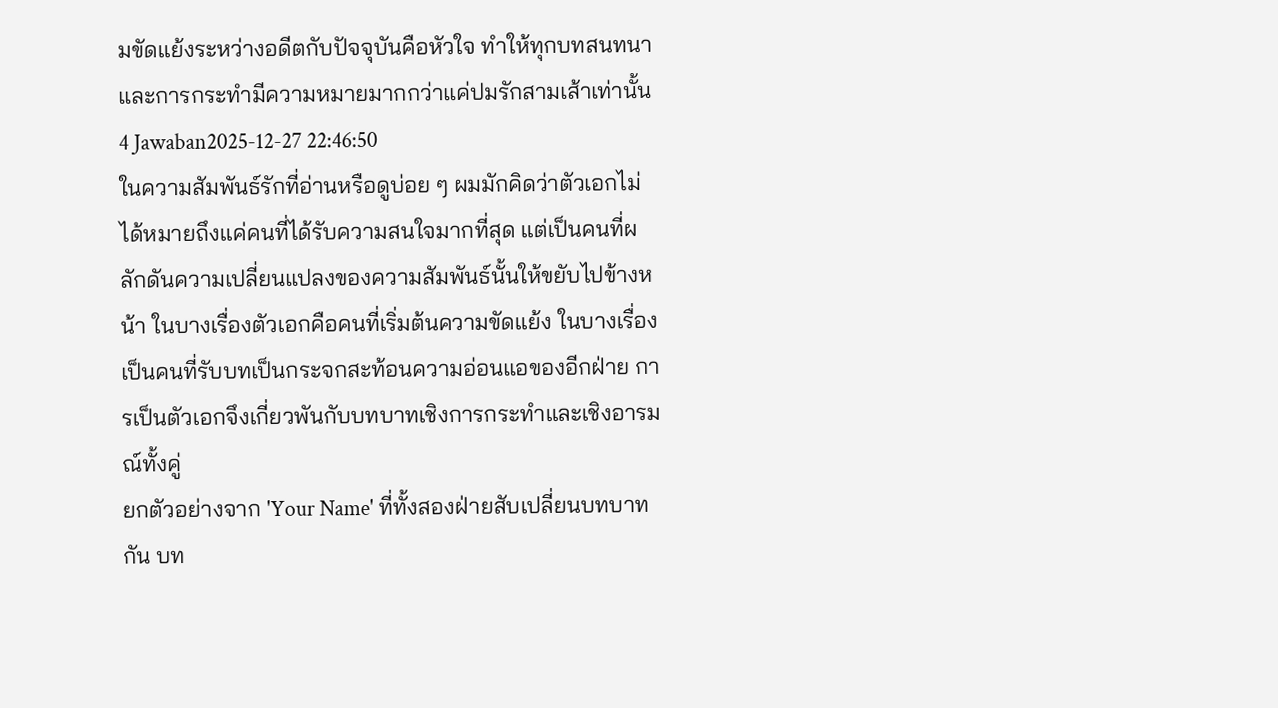มขัดแย้งระหว่างอดีตกับปัจจุบันคือหัวใจ ทำให้ทุกบทสนทนาและการกระทำมีความหมายมากกว่าแค่ปมรักสามเส้าเท่านั้น
4 Jawaban2025-12-27 22:46:50
ในความสัมพันธ์รักที่อ่านหรือดูบ่อย ๆ ผมมักคิดว่าตัวเอกไม่ได้หมายถึงแค่คนที่ได้รับความสนใจมากที่สุด แต่เป็นคนที่ผลักดันความเปลี่ยนแปลงของความสัมพันธ์นั้นให้ขยับไปข้างหน้า ในบางเรื่องตัวเอกคือคนที่เริ่มต้นความขัดแย้ง ในบางเรื่องเป็นคนที่รับบทเป็นกระจกสะท้อนความอ่อนแอของอีกฝ่าย การเป็นตัวเอกจึงเกี่ยวพันกับบทบาทเชิงการกระทำและเชิงอารมณ์ทั้งคู่
ยกตัวอย่างจาก 'Your Name' ที่ทั้งสองฝ่ายสับเปลี่ยนบทบาทกัน บท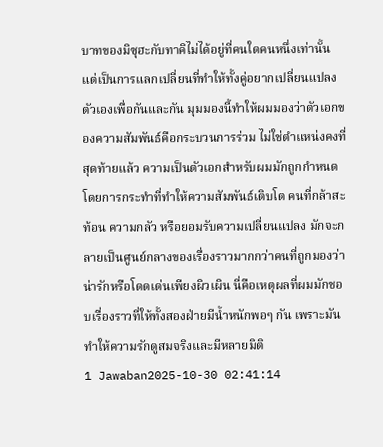บาทของมิซุฮะกับทาคิไม่ได้อยู่ที่คนใดคนหนึ่งเท่านั้น แต่เป็นการแลกเปลี่ยนที่ทำให้ทั้งคู่อยากเปลี่ยนแปลงตัวเองเพื่อกันและกัน มุมมองนี้ทำให้ผมมองว่าตัวเอกของความสัมพันธ์คือกระบวนการร่วม ไม่ใช่ตำแหน่งคงที่
สุดท้ายแล้ว ความเป็นตัวเอกสำหรับผมมักถูกกำหนดโดยการกระทำที่ทำให้ความสัมพันธ์เติบโต คนที่กล้าสะท้อน ความกลัว หรือยอมรับความเปลี่ยนแปลง มักจะกลายเป็นศูนย์กลางของเรื่องราวมากกว่าคนที่ถูกมองว่าน่ารักหรือโดดเด่นเพียงผิวเผิน นี่คือเหตุผลที่ผมมักชอบเรื่องราวที่ให้ทั้งสองฝ่ายมีน้ำหนักพอๆ กัน เพราะมันทำให้ความรักดูสมจริงและมีหลายมิติ
1 Jawaban2025-10-30 02:41:14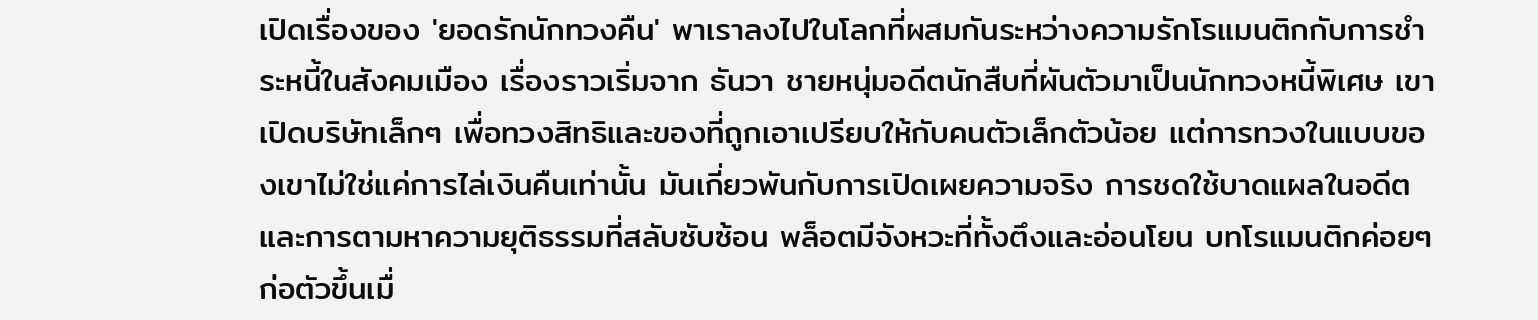เปิดเรื่องของ 'ยอดรักนักทวงคืน' พาเราลงไปในโลกที่ผสมกันระหว่างความรักโรแมนติกกับการชำระหนี้ในสังคมเมือง เรื่องราวเริ่มจาก ธันวา ชายหนุ่มอดีตนักสืบที่ผันตัวมาเป็นนักทวงหนี้พิเศษ เขาเปิดบริษัทเล็กๆ เพื่อทวงสิทธิและของที่ถูกเอาเปรียบให้กับคนตัวเล็กตัวน้อย แต่การทวงในแบบของเขาไม่ใช่แค่การไล่เงินคืนเท่านั้น มันเกี่ยวพันกับการเปิดเผยความจริง การชดใช้บาดแผลในอดีต และการตามหาความยุติธรรมที่สลับซับซ้อน พล็อตมีจังหวะที่ทั้งตึงและอ่อนโยน บทโรแมนติกค่อยๆ ก่อตัวขึ้นเมื่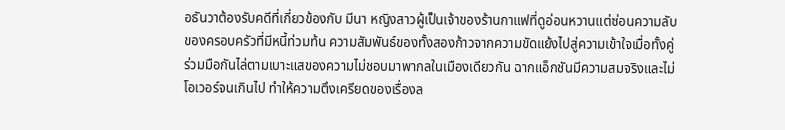อธันวาต้องรับคดีที่เกี่ยวข้องกับ มีนา หญิงสาวผู้เป็นเจ้าของร้านกาแฟที่ดูอ่อนหวานแต่ซ่อนความลับของครอบครัวที่มีหนี้ท่วมท้น ความสัมพันธ์ของทั้งสองก้าวจากความขัดแย้งไปสู่ความเข้าใจเมื่อทั้งคู่ร่วมมือกันไล่ตามเบาะแสของความไม่ชอบมาพากลในเมืองเดียวกัน ฉากแอ็กชันมีความสมจริงและไม่โอเวอร์จนเกินไป ทำให้ความตึงเครียดของเรื่องล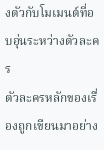งตัวกับโมเมนต์ที่อบอุ่นระหว่างตัวละคร
ตัวละครหลักของเรื่องถูกเขียนมาอย่าง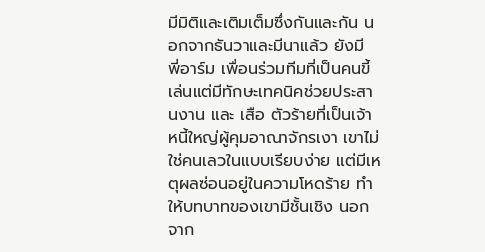มีมิติและเติมเต็มซึ่งกันและกัน นอกจากธันวาและมีนาแล้ว ยังมี พี่อาร์ม เพื่อนร่วมทีมที่เป็นคนขี้เล่นแต่มีทักษะเทคนิคช่วยประสานงาน และ เสือ ตัวร้ายที่เป็นเจ้าหนี้ใหญ่ผู้คุมอาณาจักรเงา เขาไม่ใช่คนเลวในแบบเรียบง่าย แต่มีเหตุผลซ่อนอยู่ในความโหดร้าย ทำให้บทบาทของเขามีชั้นเชิง นอกจาก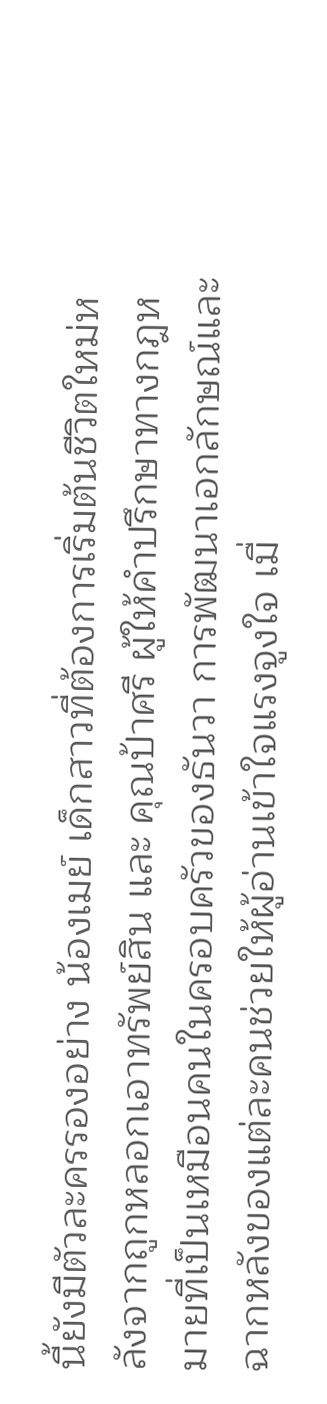นี้ยังมีตัวละครรองอย่าง น้องเมย์ เด็กสาวที่ต้องการเริ่มต้นชีวิตใหม่หลังจากถูกหลอกเอาทรัพย์สิน และ คุณป้าศรี ผู้ให้คำปรึกษาทางกฎหมายที่เป็นเหมือนคนในครอบครัวของธันวา การพัฒนาเอกลักษณ์และฉากหลังของแต่ละคนช่วยให้ผู้อ่านเข้าใจแรงจูงใจ เมื่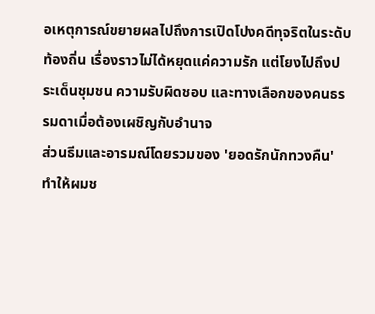อเหตุการณ์ขยายผลไปถึงการเปิดโปงคดีทุจริตในระดับท้องถิ่น เรื่องราวไม่ได้หยุดแค่ความรัก แต่โยงไปถึงประเด็นชุมชน ความรับผิดชอบ และทางเลือกของคนธรรมดาเมื่อต้องเผชิญกับอำนาจ
ส่วนธีมและอารมณ์โดยรวมของ 'ยอดรักนักทวงคืน' ทำให้ผมช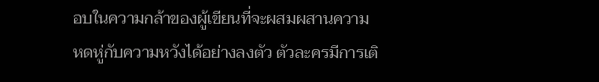อบในความกล้าของผู้เขียนที่จะผสมผสานความหดหู่กับความหวังได้อย่างลงตัว ตัวละครมีการเติ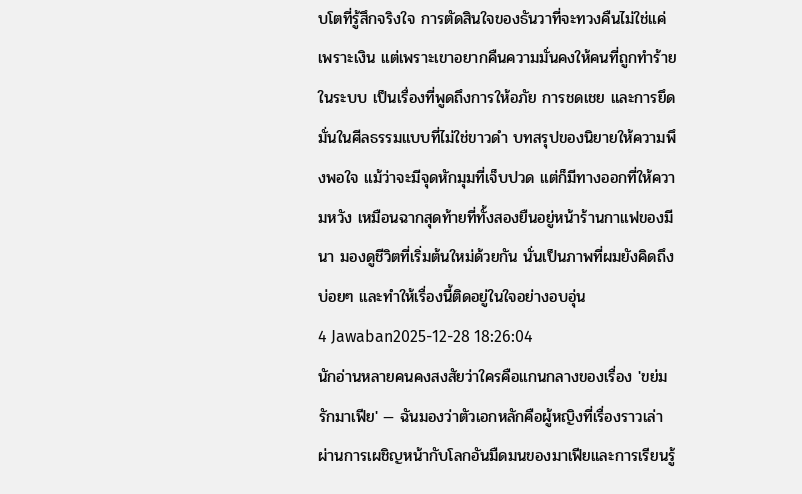บโตที่รู้สึกจริงใจ การตัดสินใจของธันวาที่จะทวงคืนไม่ใช่แค่เพราะเงิน แต่เพราะเขาอยากคืนความมั่นคงให้คนที่ถูกทำร้ายในระบบ เป็นเรื่องที่พูดถึงการให้อภัย การชดเชย และการยึดมั่นในศีลธรรมแบบที่ไม่ใช่ขาวดำ บทสรุปของนิยายให้ความพึงพอใจ แม้ว่าจะมีจุดหักมุมที่เจ็บปวด แต่ก็มีทางออกที่ให้ความหวัง เหมือนฉากสุดท้ายที่ทั้งสองยืนอยู่หน้าร้านกาแฟของมีนา มองดูชีวิตที่เริ่มต้นใหม่ด้วยกัน นั่นเป็นภาพที่ผมยังคิดถึงบ่อยๆ และทำให้เรื่องนี้ติดอยู่ในใจอย่างอบอุ่น
4 Jawaban2025-12-28 18:26:04
นักอ่านหลายคนคงสงสัยว่าใครคือแกนกลางของเรื่อง 'ขย่มรักมาเฟีย' — ฉันมองว่าตัวเอกหลักคือผู้หญิงที่เรื่องราวเล่า ผ่านการเผชิญหน้ากับโลกอันมืดมนของมาเฟียและการเรียนรู้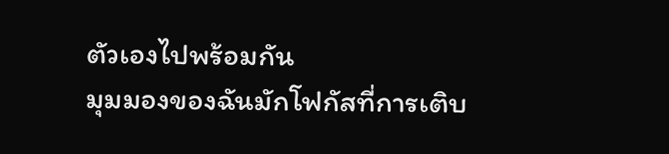ตัวเองไปพร้อมกัน
มุมมองของฉันมักโฟกัสที่การเติบ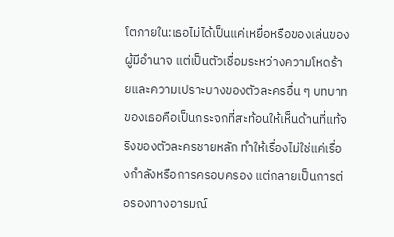โตภายใน:เธอไม่ได้เป็นแค่เหยื่อหรือของเล่นของผู้มีอำนาจ แต่เป็นตัวเชื่อมระหว่างความโหดร้ายและความเปราะบางของตัวละครอื่น ๆ บทบาทของเธอคือเป็นกระจกที่สะท้อนให้เห็นด้านที่แท้จริงของตัวละครชายหลัก ทำให้เรื่องไม่ใช่แค่เรื่องกำลังหรือการครอบครอง แต่กลายเป็นการต่อรองทางอารมณ์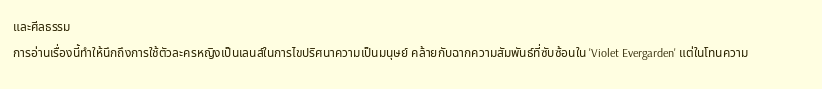และศีลธรรม
การอ่านเรื่องนี้ทำให้นึกถึงการใช้ตัวละครหญิงเป็นเลนส์ในการไขปริศนาความเป็นมนุษย์ คล้ายกับฉากความสัมพันธ์ที่ซับซ้อนใน 'Violet Evergarden' แต่ในโทนความ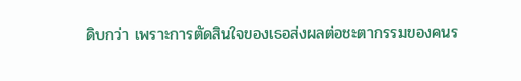ดิบกว่า เพราะการตัดสินใจของเธอส่งผลต่อชะตากรรมของคนร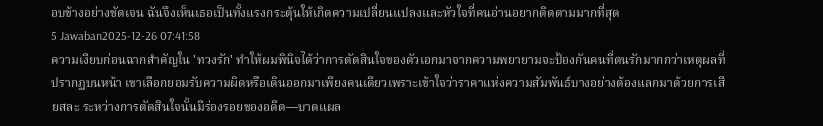อบข้างอย่างชัดเจน ฉันจึงเห็นเธอเป็นทั้งแรงกระตุ้นให้เกิดความเปลี่ยนแปลงและหัวใจที่คนอ่านอยากติดตามมากที่สุด
5 Jawaban2025-12-26 07:41:58
ความเงียบก่อนฉากสำคัญใน 'ทวงรัก' ทำให้ผมพินิจได้ว่าการตัดสินใจของตัวเอกมาจากความพยายามจะป้องกันคนที่ตนรักมากกว่าเหตุผลที่ปรากฏบนหน้า เขาเลือกยอมรับความผิดหรือเดินออกมาเพียงคนเดียวเพราะเข้าใจว่าราคาแห่งความสัมพันธ์บางอย่างต้องแลกมาด้วยการเสียสละ ระหว่างการตัดสินใจนั้นมีร่องรอยของอดีต—บาดแผล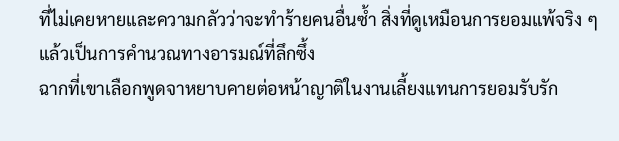ที่ไม่เคยหายและความกลัวว่าจะทำร้ายคนอื่นซ้ำ สิ่งที่ดูเหมือนการยอมแพ้จริง ๆ แล้วเป็นการคำนวณทางอารมณ์ที่ลึกซึ้ง
ฉากที่เขาเลือกพูดจาหยาบคายต่อหน้าญาติในงานเลี้ยงแทนการยอมรับรัก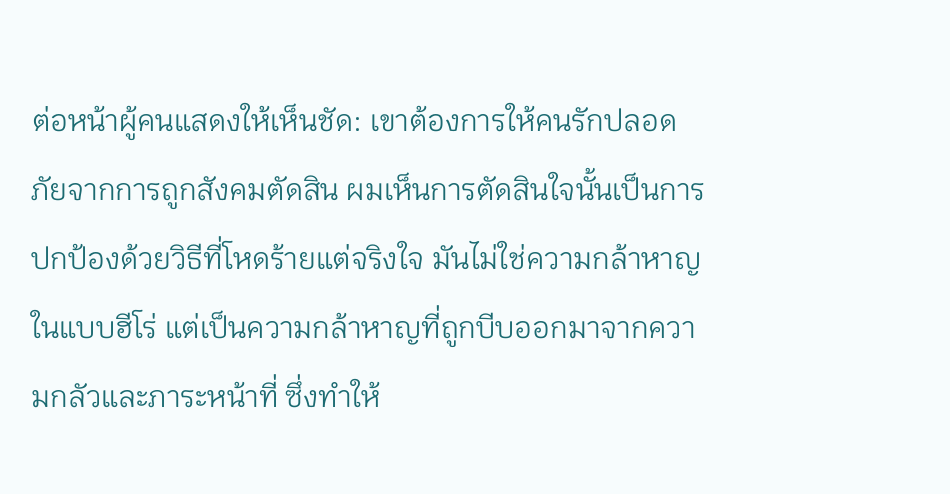ต่อหน้าผู้คนแสดงให้เห็นชัด: เขาต้องการให้คนรักปลอดภัยจากการถูกสังคมตัดสิน ผมเห็นการตัดสินใจนั้นเป็นการปกป้องด้วยวิธีที่โหดร้ายแต่จริงใจ มันไม่ใช่ความกล้าหาญในแบบฮีโร่ แต่เป็นความกล้าหาญที่ถูกบีบออกมาจากความกลัวและภาระหน้าที่ ซึ่งทำให้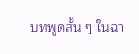บทพูดสั้น ๆ ในฉา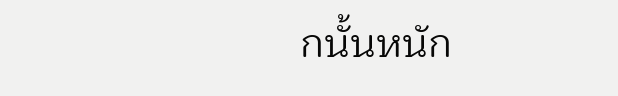กนั้นหนัก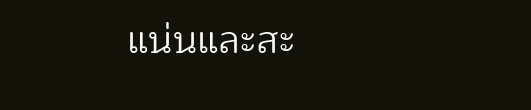แน่นและสะ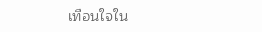เทือนใจใน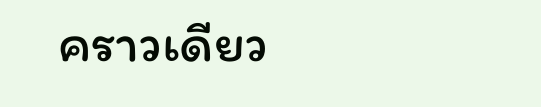คราวเดียว